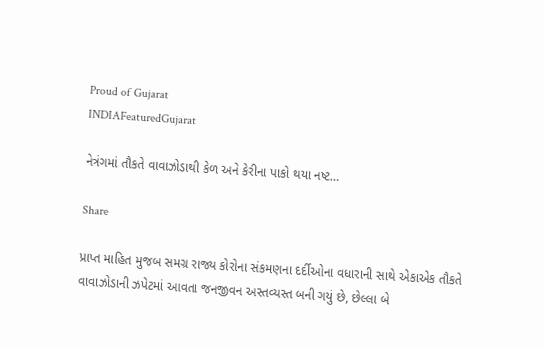Proud of Gujarat
INDIAFeaturedGujarat

નેત્રંગમાં તૌકતે વાવાઝોડાથી કેળ અને કેરીના પાકો થયા નષ્ટ…

Share

પ્રાપ્ત માહિત મુજબ સમગ્ર રાજ્ય કોરોના સંકમણના દર્દીઓના વધારાની સાથે એકાએક તૌકતે વાવાઝોડાની ઝપેટમાં આવતા જનજીવન અસ્તવ્યસ્ત બની ગયું છે, છેલ્લા બે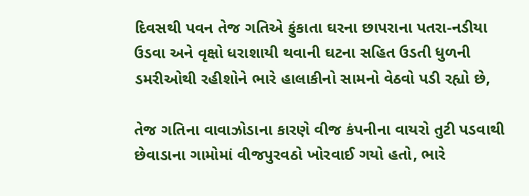દિવસથી પવન તેજ ગતિએ ફુંકાતા ઘરના છાપરાના પતરા-નડીયા ઉડવા અને વૃક્ષો ધરાશાયી થવાની ઘટના સહિત ઉડતી ધુળની ડમરીઓથી રહીશોને ભારે હાલાકીનો સામનો વેઠવો પડી રહ્યો છે,

તેજ ગતિના વાવાઝોડાના કારણે વીજ કંપનીના વાયરો તુટી પડવાથી છેવાડાના ગામોમાં વીજપુરવઠો ખોરવાઈ ગયો હતો, ભારે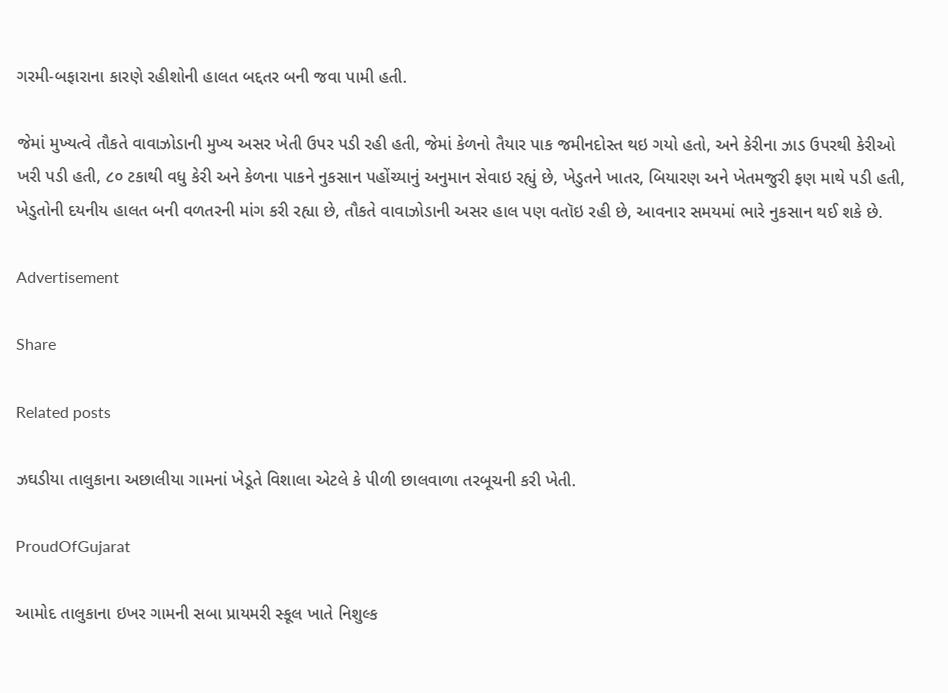ગરમી-બફારાના કારણે રહીશોની હાલત બદ્દતર બની જવા પામી હતી.

જેમાં મુખ્યત્વે તૌકતે વાવાઝોડાની મુખ્ય અસર ખેતી ઉપર પડી રહી હતી, જેમાં કેળનો તૈયાર પાક જમીનદોસ્ત થઇ ગયો હતો, અને કેરીના ઝાડ ઉપરથી કેરીઓ ખરી પડી હતી, ૮૦ ટકાથી વધુ કેરી અને કેળના પાકને નુકસાન પહોંચ્યાનું અનુમાન સેવાઇ રહ્યું છે, ખેડુતને ખાતર, બિયારણ અને ખેતમજુરી ફણ માથે પડી હતી, ખેડુતોની દયનીય હાલત બની વળતરની માંગ કરી રહ્યા છે, તૌકતે વાવાઝોડાની અસર હાલ પણ વતૉઇ રહી છે, આવનાર સમયમાં ભારે નુકસાન થઈ શકે છે.

Advertisement

Share

Related posts

ઝઘડીયા તાલુકાના અછાલીયા ગામનાં ખેડૂતે વિશાલા એટલે કે પીળી છાલવાળા તરબૂચની કરી ખેતી.

ProudOfGujarat

આમોદ તાલુકાના ઇખર ગામની સબા પ્રાયમરી સ્કૂલ ખાતે નિશુલ્ક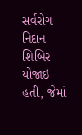સર્વરોગ નિદાન શિબિર યોજાઇ હતી, જેમાં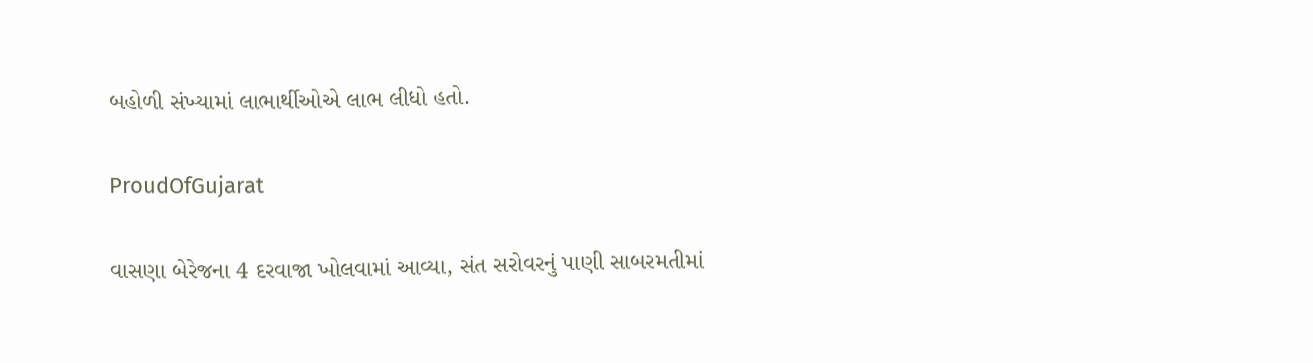બહોળી સંખ્યામાં લાભાર્થીઓએ લાભ લીધો હતો.

ProudOfGujarat

વાસણા બેરેજના 4 દરવાજા ખોલવામાં આવ્યા, સંત સરોવરનું પાણી સાબરમતીમાં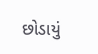છોડાયું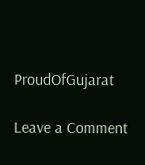ProudOfGujarat

Leave a Comment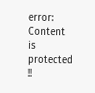error: Content is protected !!